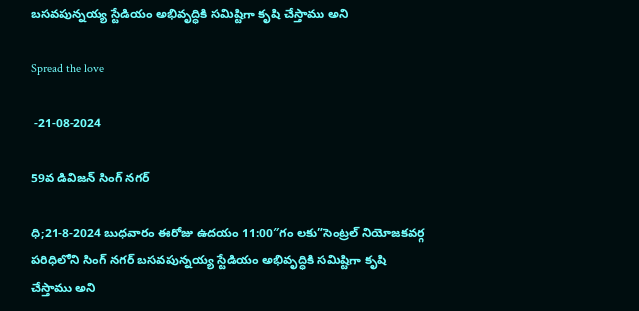బ‌స‌వ‌పున్న‌య్య స్టేడియం అభివృద్ధికి స‌మిష్టిగా కృషి చేస్తాము అని

Spread the love

 -21-08-2024

59వ డివిజన్ సింగ్ నగర్

ధి;21-8-2024 బుధవారం ఈరోజు ఉదయం 11:00″గం లకు”సెంట్రల్ నియోజకవర్గ పరిధిలోని సింగ్ నగర్ బ‌స‌వ‌పున్న‌య్య స్టేడియం అభివృద్ధికి స‌మిష్టిగా కృషి చేస్తాము అని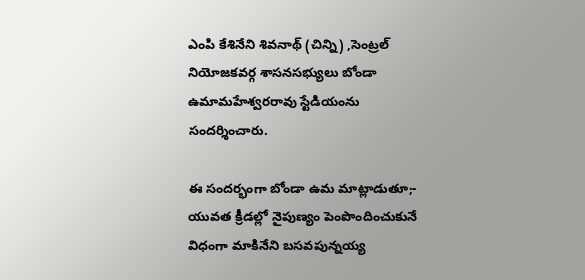ఎంపి కేశినేని శివ‌నాథ్ (చిన్ని) ,సెంట్రల్ నియోజకవర్గ శాసనసభ్యులు బోండా ఉమామహేశ్వరరావు స్టేడియంను సందర్శించారు.

ఈ సందర్భంగా బోండా ఉమ మాట్లాడుతూ;- యువ‌త క్రీడ‌ల్లో నైపుణ్యం పెంపొందించుకునే విధంగా మాకినేని బ‌స‌వ‌పున్న‌య్య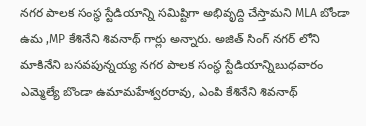న‌గ‌ర పాల‌క సంస్థ స్టేడియాన్ని స‌మిష్టిగా అభివృద్ది చేస్తామ‌ని MLA బోండా ఉమ ,MP కేశినేని శివ‌నాథ్ గార్లు అన్నారు. అజిత్ సింగ్ న‌గ‌ర్ లోని మాకినేని బ‌స‌వ‌పున్న‌య్య న‌గ‌ర పాల‌క సంస్థ స్టేడియాన్నిబుధ‌వారం ఎమ్మెల్యే బొండా ఉమామ‌హేశ్వ‌ర‌రావు, ఎంపి కేశినేని శివ‌నాథ్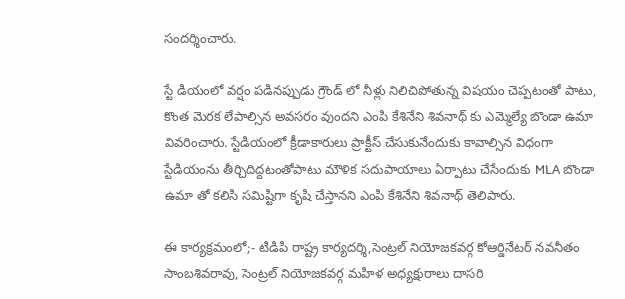సంద‌ర్శించారు.

స్టే డియంలో వ‌ర్షం ప‌డిన‌ప్పుడు గ్రౌండ్ లో నీళ్లు నిలిచిపోతున్న విష‌యం చెప్ప‌టంతో పాటు, కొంత‌ మెర‌క లేపాల్సిన అవ‌స‌రం వుంద‌ని ఎంపి కేశినేని శివ‌నాథ్ కు ఎమ్మెల్యే బొండా ఉమా వివ‌రించారు. స్టేడియంలో క్రీడాకారులు ప్రాక్టీస్ చేసుకునేందుకు కావాల్సిన విధంగా స్టేడియంను తీర్చిదిద్ద‌టంతోపాటు మౌళిక‌ స‌దుపాయాలు ఏర్పాటు చేసేందుకు MLA బొండా ఉమా తో క‌లిసి స‌మిష్టిగా కృషి చేస్తాన‌ని ఎంపి కేశినేని శివ‌నాథ్ తెలిపారు.

ఈ కార్య‌క్ర‌మంలో;- టిడిపి రాష్ట్ర కార్యదర్శి,సెంట్రల్ నియోజకవర్గ కోఆర్డినేటర్ నవనీతం సాంబశివరావు, సెంట్ర‌ల్ నియోజ‌క‌వ‌ర్గ మ‌హిళ అధ్య‌క్షురాలు దాస‌రి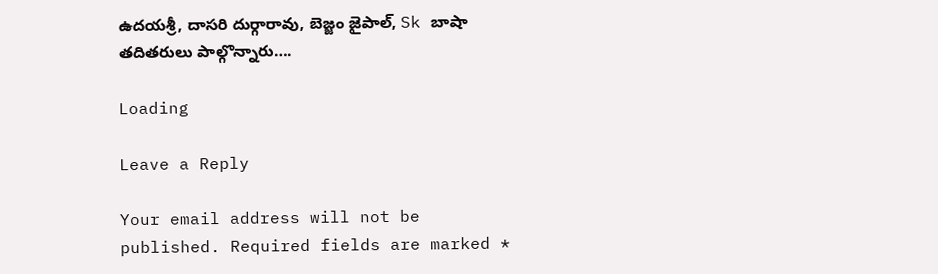ఉద‌య‌శ్రీ, దాసరి దుర్గారావు, బెజ్జం జైపాల్, Sk బాషా త‌దిత‌రులు పాల్గొన్నారు….

Loading

Leave a Reply

Your email address will not be published. Required fields are marked *